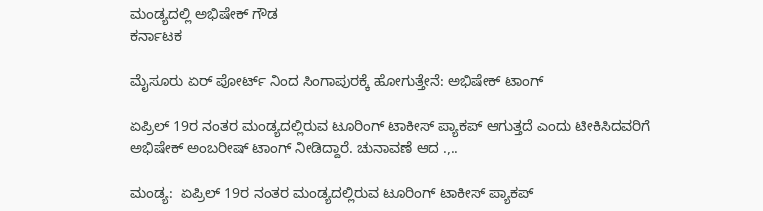ಮಂಡ್ಯದಲ್ಲಿ ಅಭಿಷೇಕ್ ಗೌಡ
ಕರ್ನಾಟಕ

ಮೈಸೂರು ಏರ್ ಪೋರ್ಟ್ ನಿಂದ ಸಿಂಗಾಪುರಕ್ಕೆ ಹೋಗುತ್ತೇನೆ: ಅಭಿಷೇಕ್ ಟಾಂಗ್

ಏಪ್ರಿಲ್ 19ರ ನಂತರ ಮಂಡ್ಯದಲ್ಲಿರುವ ಟೂರಿಂಗ್‌ ಟಾಕೀಸ್‌ ಪ್ಯಾಕಪ್ ಆಗುತ್ತದೆ ಎಂದು ಟೀಕಿಸಿದವರಿಗೆ ಅಭಿಷೇಕ್‌ ಅಂಬರೀಷ್‌ ಟಾಂಗ್ ನೀಡಿದ್ದಾರೆ. ಚುನಾವಣೆ ಆದ .,..

ಮಂಡ್ಯ:  ಏಪ್ರಿಲ್ 19ರ ನಂತರ ಮಂಡ್ಯದಲ್ಲಿರುವ ಟೂರಿಂಗ್‌ ಟಾಕೀಸ್‌ ಪ್ಯಾಕಪ್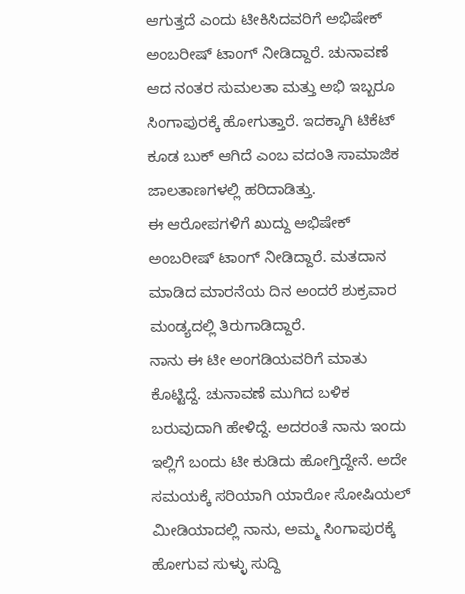ಆಗುತ್ತದೆ ಎಂದು ಟೀಕಿಸಿದವರಿಗೆ ಅಭಿಷೇಕ್‌ ಅಂಬರೀಷ್‌ ಟಾಂಗ್ ನೀಡಿದ್ದಾರೆ. ಚುನಾವಣೆ ಆದ ನಂತರ ಸುಮಲತಾ ಮತ್ತು ಅಭಿ ಇಬ್ಬರೂ ಸಿಂಗಾಪುರಕ್ಕೆ ಹೋಗುತ್ತಾರೆ. ಇದಕ್ಕಾಗಿ ಟಿಕೆಟ್‌ ಕೂಡ ಬುಕ್‌ ಆಗಿದೆ ಎಂಬ ವದಂತಿ ಸಾಮಾಜಿಕ ಜಾಲತಾಣಗಳಲ್ಲಿ ಹರಿದಾಡಿತ್ತು.
ಈ ಆರೋಪಗಳಿಗೆ ಖುದ್ದು ಅಭಿಷೇಕ್ ಅಂಬರೀಷ್ ಟಾಂಗ್ ನೀಡಿದ್ದಾರೆ. ಮತದಾನ ಮಾಡಿದ ಮಾರನೆಯ ದಿನ ಅಂದರೆ ಶುಕ್ರವಾರ ಮಂಡ್ಯದಲ್ಲಿ ತಿರುಗಾಡಿದ್ದಾರೆ.
ನಾನು ಈ ಟೀ ಅಂಗಡಿಯವರಿಗೆ ಮಾತು ಕೊಟ್ಟಿದ್ದೆ. ಚುನಾವಣೆ ಮುಗಿದ ಬಳಿಕ ಬರುವುದಾಗಿ ಹೇಳಿದ್ದೆ. ಅದರಂತೆ ನಾನು ಇಂದು ಇಲ್ಲಿಗೆ ಬಂದು ಟೀ ಕುಡಿದು ಹೋಗ್ತಿದ್ದೇನೆ. ಅದೇ ಸಮಯಕ್ಕೆ ಸರಿಯಾಗಿ ಯಾರೋ ಸೋಷಿಯಲ್ ಮೀಡಿಯಾದಲ್ಲಿ ನಾನು‌, ಅಮ್ಮ ಸಿಂಗಾಪುರಕ್ಕೆ ಹೋಗುವ ಸುಳ್ಳು ಸುದ್ದಿ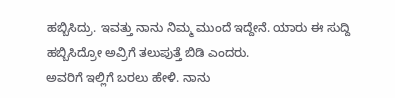ಹಬ್ಬಿಸಿದ್ರು. ಇವತ್ತು ನಾನು ನಿಮ್ಮ ಮುಂದೆ ಇದ್ದೇನೆ. ಯಾರು ಈ ಸುದ್ದಿ ಹಬ್ಬಿಸಿದ್ರೋ ಅವ್ರಿಗೆ ತಲುಪುತ್ತೆ ಬಿಡಿ ಎಂದರು.
ಅವರಿಗೆ ಇಲ್ಲಿಗೆ ಬರಲು ಹೇಳಿ. ನಾನು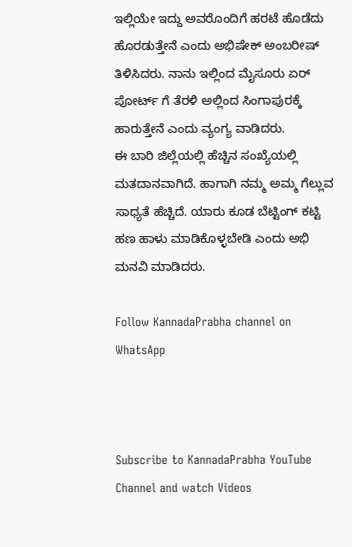ಇಲ್ಲಿಯೇ ಇದ್ದು ಅವರೊಂದಿಗೆ ಹರಟೆ ಹೊಡೆದು ಹೊರಡುತ್ತೇನೆ ಎಂದು ಅಭಿಷೇಕ್‌ ಅಂಬರೀಷ್‌ ತಿಳಿಸಿದರು. ನಾನು ಇಲ್ಲಿಂದ ಮೈಸೂರು ಏರ್ ಪೋರ್ಟ್ ಗೆ ತೆರಳಿ ಅಲ್ಲಿಂದ ಸಿಂಗಾಪುರಕ್ಕೆ ಹಾರುತ್ತೇನೆ ಎಂದು ವ್ಯಂಗ್ಯ ವಾಡಿದರು.
ಈ ಬಾರಿ ಜಿಲ್ಲೆಯಲ್ಲಿ ಹೆಚ್ಚಿನ ಸಂಖ್ಯೆಯಲ್ಲಿ ಮತದಾನವಾಗಿದೆ. ಹಾಗಾಗಿ ನಮ್ಮ ಅಮ್ಮ ಗೆಲ್ಲುವ ಸಾಧ್ಯತೆ ಹೆಚ್ಚಿದೆ. ಯಾರು ಕೂಡ ಬೆಟ್ಟಿಂಗ್ ಕಟ್ಟಿ  ಹಣ ಹಾಳು ಮಾಡಿಕೊಳ್ಳಬೇಡಿ ಎಂದು ಅಭಿ ಮನವಿ ಮಾಡಿದರು.

Follow KannadaPrabha channel on WhatsApp



Subscribe to KannadaPrabha YouTube Channel and watch Videos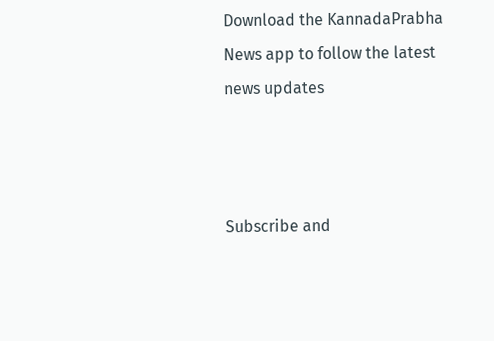Download the KannadaPrabha News app to follow the latest news updates



Subscribe and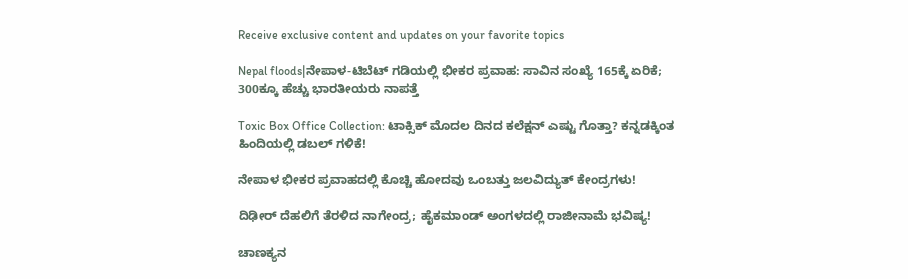Receive exclusive content and updates on your favorite topics

Nepal floods|ನೇಪಾಳ-ಟಿಬೆಟ್ ಗಡಿಯಲ್ಲಿ ಭೀಕರ ಪ್ರವಾಹ: ಸಾವಿನ ಸಂಖ್ಯೆ 165ಕ್ಕೆ ಏರಿಕೆ; 300ಕ್ಕೂ ಹೆಚ್ಚು ಭಾರತೀಯರು ನಾಪತ್ತೆ

Toxic Box Office Collection: ಟಾಕ್ಸಿಕ್ ಮೊದಲ ದಿನದ ಕಲೆಕ್ಷನ್ ಎಷ್ಟು ಗೊತ್ತಾ? ಕನ್ನಡಕ್ಕಿಂತ ಹಿಂದಿಯಲ್ಲಿ ಡಬಲ್ ಗಳಿಕೆ!

ನೇಪಾಳ ಭೀಕರ ಪ್ರವಾಹದಲ್ಲಿ ಕೊಚ್ಚಿ ಹೋದವು ಒಂಬತ್ತು ಜಲವಿದ್ಯುತ್ ಕೇಂದ್ರಗಳು!

ದಿಢೀರ್‌ ದೆಹಲಿಗೆ ತೆರಳಿದ ನಾಗೇಂದ್ರ; ಹೈಕಮಾಂಡ್ ಅಂಗಳದಲ್ಲಿ ರಾಜೀನಾಮೆ ಭವಿಷ್ಯ!

ಚಾಣಕ್ಯನ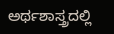ಅರ್ಥಶಾಸ್ತ್ರದಲ್ಲಿ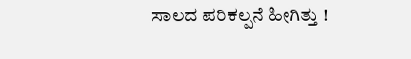ಸಾಲದ ಪರಿಕಲ್ಪನೆ ಹೀಗಿತ್ತು !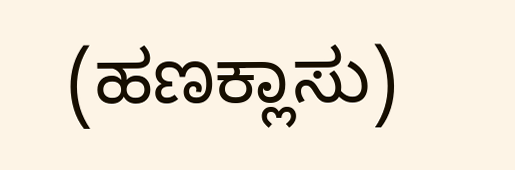(ಹಣಕ್ಲಾಸು)